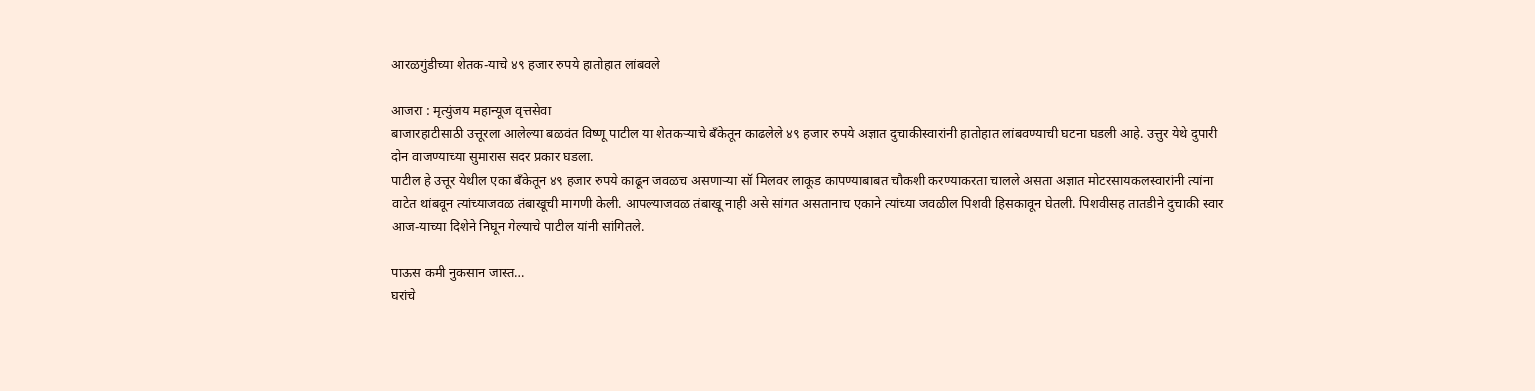आरळगुंडीच्या शेतक-याचे ४९ हजार रुपये हातोहात लांबवले

आजरा : मृत्युंजय महान्यूज वृत्तसेवा
बाजारहाटीसाठी उत्तूरला आलेल्या बळवंत विष्णू पाटील या शेतकऱ्याचे बँकेतून काढलेले ४९ हजार रुपये अज्ञात दुचाकीस्वारांनी हातोहात लांबवण्याची घटना घडली आहे. उत्तुर येथे दुपारी दोन वाजण्याच्या सुमारास सदर प्रकार घडला.
पाटील हे उत्तूर येथील एका बँकेतून ४९ हजार रुपये काढून जवळच असणाऱ्या सॉ मिलवर लाकूड कापण्याबाबत चौकशी करण्याकरता चालले असता अज्ञात मोटरसायकलस्वारांनी त्यांना वाटेत थांबवून त्यांच्याजवळ तंबाखूची मागणी केली. आपल्याजवळ तंबाखू नाही असे सांगत असतानाच एकाने त्यांच्या जवळील पिशवी हिसकावून घेतली. पिशवीसह तातडीने दुचाकी स्वार आज-याच्या दिशेने निघून गेल्याचे पाटील यांनी सांगितले.

पाऊस कमी नुकसान जास्त…
घरांचे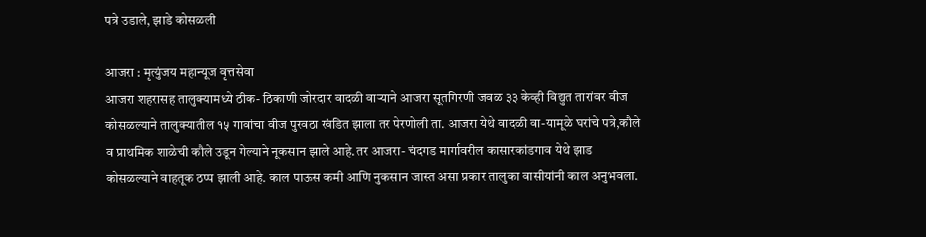पत्रे उडाले, झाडे कोसळली

आजरा : मृत्युंजय महान्यूज वृत्तसेवा
आजरा शहरासह तालुक्यामध्ये ठीक- ठिकाणी जोरदार वादळी वाऱ्याने आजरा सूतगिरणी जवळ ३३ केव्ही विद्युत तारांवर वीज कोसळल्याने तालुक्यातील १५ गावांचा वीज पुरवठा खंडित झाला तर पेरणोली ता. आजरा येथे वादळी वा-यामूळे घरांचे पत्रे,कौले व प्राथमिक शाळेची कौले उडून गेल्याने नूकसान झाले आहे.तर आजरा- चंदगड मार्गावरील कासारकांडगाव येथे झाड कोसळल्याने वाहतूक ठप्प झाली आहे. काल पाऊस कमी आणि नुकसान जास्त असा प्रकार तालुका वासीयांनी काल अनुभवला.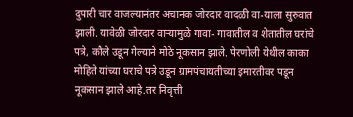दुपारी चार वाजल्यानंतर अचानक जोरदार वादळी वा-याला सुरुवात झाली. यावेळी जोरदार वाऱ्यामुळे गावा- गावातील व शेतातील घरांचे पत्रे, कौले उडून गेल्याने मोठे नूकसान झाले. पेरणोली येथील काका मोहिते यांच्या घराचे पत्रे उडून ग्रामपंचायतीच्या इमारतीवर पडून नूकसान झाले आहे.तर निवृत्ती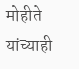मोहीते यांच्याही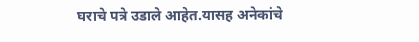घराचे पत्रे उडाले आहेत.यासह अनेकांचे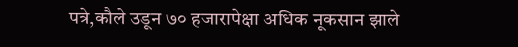पत्रे,कौले उडून ७० हजारापेक्षा अधिक नूकसान झाले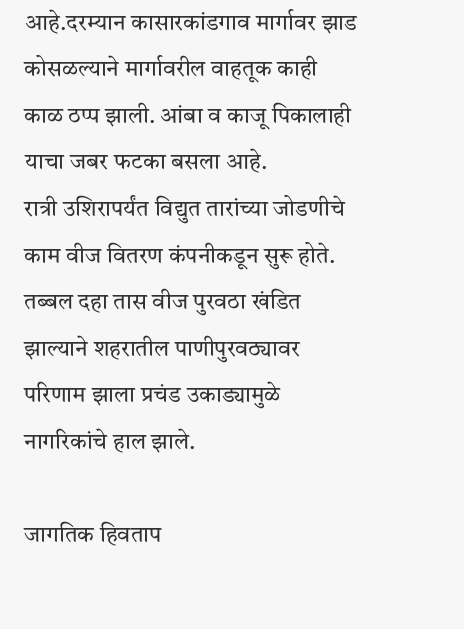आहे.दरम्यान कासारकांडगाव मार्गावर झाड कोसळल्याने मार्गावरील वाहतूक काही काळ ठप्प झाली. आंबा व काजू पिकालाही याचा जबर फटका बसला आहे.
रात्री उशिरापर्यंत विद्युत तारांच्या जोडणीचे काम वीज वितरण कंपनीकडून सुरू होते. तब्बल दहा तास वीज पुरवठा खंडित झाल्याने शहरातील पाणीपुरवठ्यावर परिणाम झाला प्रचंड उकाड्यामुळे नागरिकांचे हाल झाले.

जागतिक हिवताप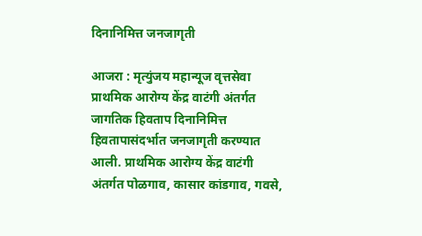दिनानिमित्त जनजागृती

आजरा : मृत्युंजय महान्यूज वृत्तसेवा
प्राथमिक आरोग्य केंद्र वाटंगी अंतर्गत जागतिक हिवताप दिनानिमित्त हिवतापासंदर्भात जनजागृती करण्यात आली. प्राथमिक आरोग्य केंद्र वाटंगी अंतर्गत पोळगाव, कासार कांडगाव, गवसे,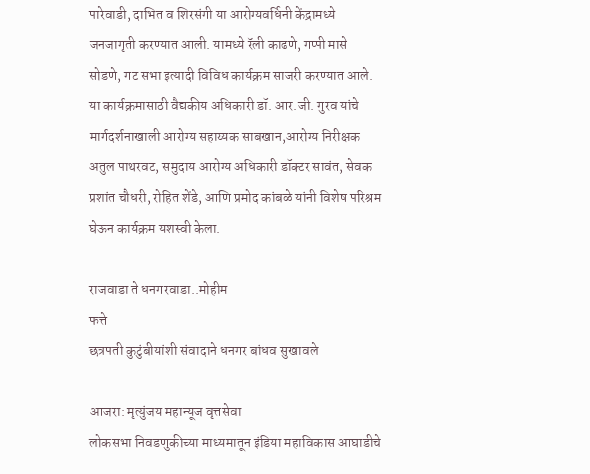पारेवाडी, दाभित व शिरसंगी या आरोग्यवर्धिनी केंद्रामध्ये जनजागृती करण्यात आली. यामध्ये रॅली काढणे, गप्पी मासे सोडणे, गट सभा इत्यादी विविध कार्यक्रम साजरी करण्यात आले.
या कार्यक्रमासाठी वैद्यकीय अधिकारी डॉ. आर.जी. गुरव यांचे मार्गदर्शनाखाली आरोग्य सहाय्यक साबखान,आरोग्य निरीक्षक अतुल पाथरवट, समुदाय आरोग्य अधिकारी डॉक्टर सावंत, सेवक प्रशांत चौधरी, रोहित शेंडे, आणि प्रमोद कांबळे यांनी विशेष परिश्रम घेऊन कार्यक्रम यशस्वी केला.

राजवाडा ते धनगरवाडा..मोहीम
फत्ते
छत्रपती कुटुंबीयांशी संवादाने धनगर बांधव सुखावले

आजरा: मृत्युंजय महान्यूज वृत्तसेवा
लोकसभा निवडणुकीच्या माध्यमातून इंडिया महाविकास आघाडीचे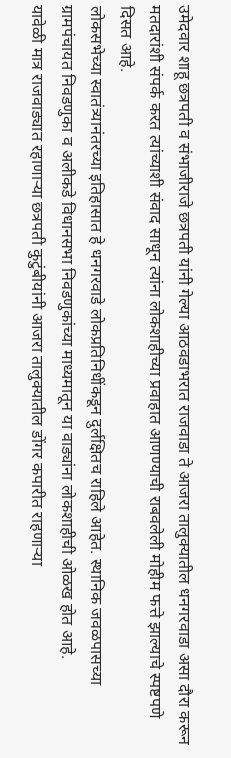उमेदवार शाहू छत्रपती व संभाजीराजे छत्रपती यांनी गेल्या आठवडाभरात राजवाडा ते आजरा तालुक्यातील धनगरवाडा असा दौरा करून मतदारांशी संपर्क करत त्यांच्याशी संवाद साधून त्यांना लोकशाहीच्या प्रवाहात आणण्याची राबवलेली मोहीम फत्ते झाल्याचे स्पष्टपणे दिसत आहे.
लोकसभेच्या स्वातंत्र्यानंतरच्या इतिहासात हे धनगरवाडे लोकप्रतिनिधींकडून दुर्लक्षितच राहिले आहेत. स्थानिक जवळपासच्या ग्रामपंचायत निवडणुका व अलीकडे विधानसभा निवडणुकांच्या माध्यमातून या वाड्यांना लोकशाहीची ओळख होत आहे.
यावेळी मात्र राजवाड्यात रहाणाऱ्या छत्रपती कुटुंबीयांनी आजरा तालुक्यातील डोंगर कपारीत राहणाऱ्या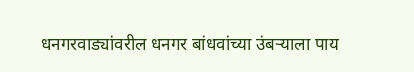धनगरवाड्यांवरील धनगर बांधवांच्या उंबऱ्याला पाय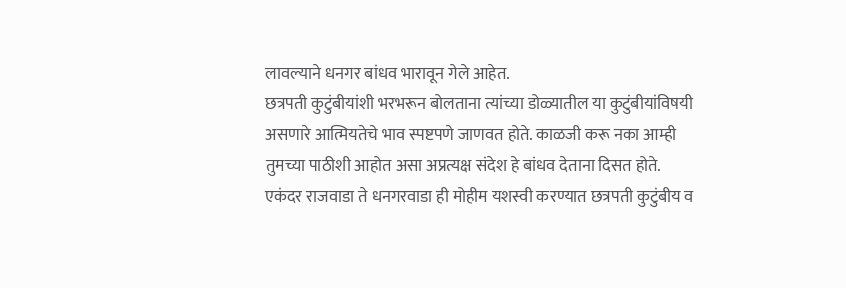लावल्याने धनगर बांधव भारावून गेले आहेत.
छत्रपती कुटुंबीयांशी भरभरून बोलताना त्यांच्या डोळ्यातील या कुटुंबीयांविषयी असणारे आत्मियतेचे भाव स्पष्टपणे जाणवत होते. काळजी करू नका आम्ही तुमच्या पाठीशी आहोत असा अप्रत्यक्ष संदेश हे बांधव देताना दिसत होते.
एकंदर राजवाडा ते धनगरवाडा ही मोहीम यशस्वी करण्यात छत्रपती कुटुंबीय व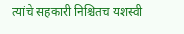त्यांचे सहकारी निश्चितच यशस्वी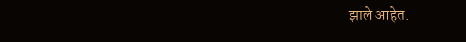झाले आहेत.